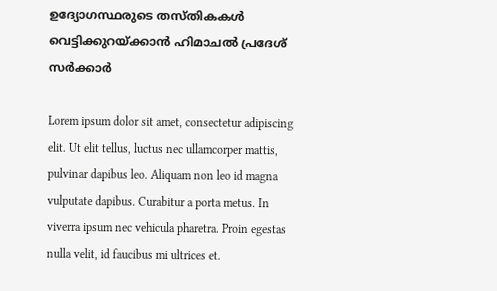ഉദ്യോഗസ്ഥരുടെ തസ്തികകൾ വെട്ടിക്കുറയ്ക്കാൻ ഹിമാചൽ പ്രദേശ് സർക്കാർ

Lorem ipsum dolor sit amet, consectetur adipiscing elit. Ut elit tellus, luctus nec ullamcorper mattis, pulvinar dapibus leo. Aliquam non leo id magna vulputate dapibus. Curabitur a porta metus. In viverra ipsum nec vehicula pharetra. Proin egestas nulla velit, id faucibus mi ultrices et.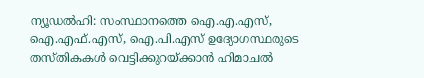ന്യൂഡൽഹി: സംസ്ഥാനത്തെ ഐ.എ.എസ്, ഐ.എഫ്.എസ്, ഐ.പി.എസ് ഉദ്യോഗസ്ഥരുടെ തസ്തികകൾ വെട്ടിക്കുറയ്ക്കാൻ ഹിമാചൽ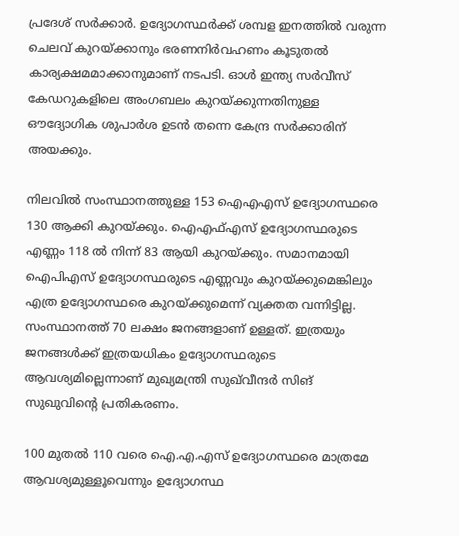പ്രദേശ് സർക്കാർ. ഉദ്യോഗസ്ഥർക്ക് ശമ്പള ഇനത്തിൽ വരുന്ന ചെലവ് കുറയ്ക്കാനും ഭരണനിർവഹണം കൂടുതൽ കാര്യക്ഷമമാക്കാനുമാണ് നടപടി. ഓൾ ഇന്ത്യ സർവീസ് കേഡറുകളിലെ അംഗബലം കുറയ്ക്കുന്നതിനുള്ള ഔദ്യോഗിക ശുപാർശ ഉടൻ തന്നെ കേന്ദ്ര സർക്കാരിന് അയക്കും.

നിലവിൽ സംസ്ഥാനത്തുള്ള 153 ഐഎഎസ് ഉദ്യോഗസ്ഥരെ 130 ആക്കി കുറയ്ക്കും. ഐഎഫ്എസ് ഉദ്യോഗസ്ഥരുടെ എണ്ണം 118 ൽ നിന്ന് 83 ആയി കുറയ്ക്കും. സമാനമായി ഐപിഎസ് ഉദ്യോഗസ്ഥരുടെ എണ്ണവും കുറയ്ക്കുമെങ്കിലും എത്ര ഉദ്യോഗസ്ഥരെ കുറയ്ക്കുമെന്ന് വ്യക്തത വന്നിട്ടില്ല. സംസ്ഥാനത്ത് 70 ലക്ഷം ജനങ്ങളാണ് ഉള്ളത്. ഇത്രയും ജനങ്ങൾക്ക് ഇത്രയധികം ഉദ്യോഗസ്ഥരുടെ ആവശ്യമില്ലെന്നാണ് മുഖ്യമന്ത്രി സുഖ്‌വീന്ദർ സിങ് സുഖുവിന്റെ പ്രതികരണം.

100 മുതൽ 110 വരെ ഐ.എ.എസ് ഉദ്യോഗസ്ഥരെ മാത്രമേ ആവശ്യമുള്ളൂവെന്നും ഉദ്യോഗസ്ഥ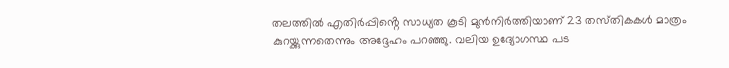തലത്തിൽ എതിർപ്പിൻ്റെ സാധ്യത കൂടി മുൻനിർത്തിയാണ് 23 തസ്‌തികകൾ മാത്രം കുറയ്ക്കുന്നതെന്നും അദ്ദേഹം പറഞ്ഞു. വലിയ ഉദ്യോഗസ്ഥ പട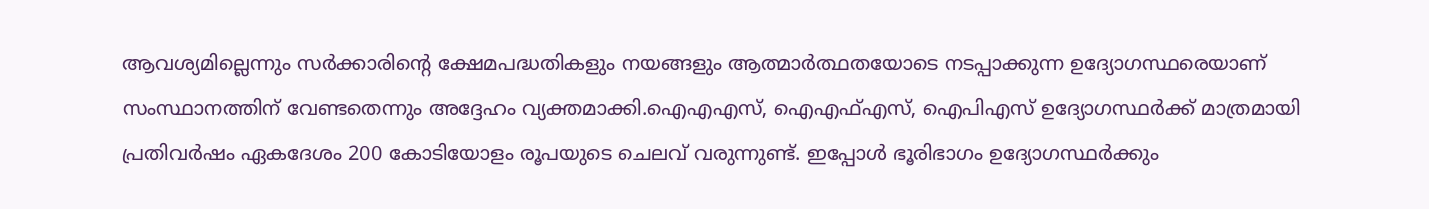ആവശ്യമില്ലെന്നും സർക്കാരിൻ്റെ ക്ഷേമപദ്ധതികളും നയങ്ങളും ആത്മാർത്ഥതയോടെ നടപ്പാക്കുന്ന ഉദ്യോഗസ്ഥരെയാണ് സംസ്ഥാനത്തിന് വേണ്ടതെന്നും അദ്ദേഹം വ്യക്തമാക്കി.ഐഎഎസ്, ഐഎഫ്എസ്, ഐപിഎസ് ഉദ്യോഗസ്ഥർക്ക് മാത്രമായി പ്രതിവർഷം ഏകദേശം 200 കോടിയോളം രൂപയുടെ ചെലവ് വരുന്നുണ്ട്. ഇപ്പോൾ ഭൂരിഭാഗം ഉദ്യോഗസ്ഥർക്കും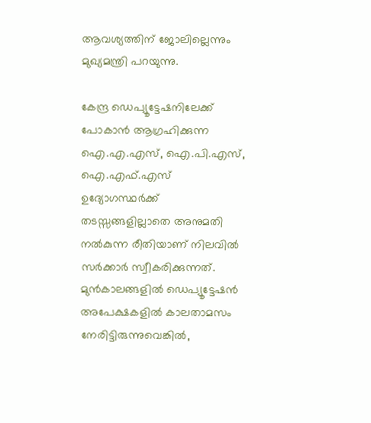ആവശ്യത്തിന് ജോലില്ലെന്നും മുഖ്യമന്ത്രി പറയുന്നു.

കേന്ദ്ര ഡെപ്യൂട്ടേഷനിലേക്ക് പോകാൻ ആഗ്രഹിക്കുന്ന ഐ.എ.എസ്, ഐ.പി.എസ്, ഐ.എഫ്.എസ് ഉദ്യോഗസ്ഥർക്ക് തടസ്സങ്ങളില്ലാതെ അനുമതി നൽകുന്ന രീതിയാണ് നിലവിൽ സർക്കാർ സ്വീകരിക്കുന്നത്. മുൻകാലങ്ങളിൽ ഡെപ്യൂട്ടേഷൻ അപേക്ഷകളിൽ കാലതാമസം നേരിട്ടിരുന്നുവെങ്കിൽ,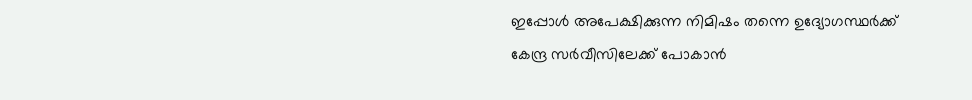ഇപ്പോൾ അപേക്ഷിക്കുന്ന നിമിഷം തന്നെ ഉദ്യോഗസ്ഥർക്ക് കേന്ദ്ര സർവീസിലേക്ക് പോകാൻ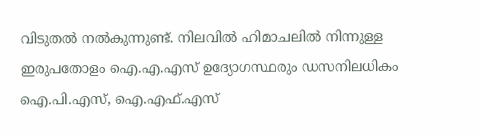വിടുതൽ നൽകുന്നുണ്ട്. നിലവിൽ ഹിമാചലിൽ നിന്നുള്ള ഇരുപതോളം ഐ.എ.എസ് ഉദ്യോഗസ്ഥരും ഡസനിലധികം ഐ.പി.എസ്, ഐ.എഫ്.എസ്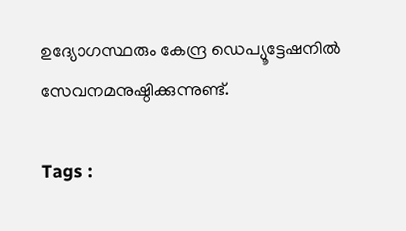ഉദ്യോഗസ്ഥരും കേന്ദ്ര ഡെപ്യൂട്ടേഷനിൽ സേവനമനുഷ്ഠിക്കുന്നുണ്ട്.

Tags :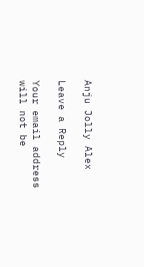Anju Jolly Alex

Leave a Reply

Your email address will not be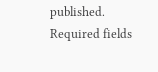published. Required fields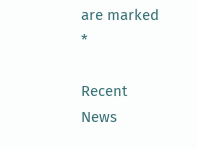are marked *

Recent News